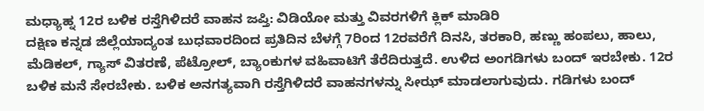ಮಧ್ಯಾಹ್ನ 12ರ ಬಳಿಕ ರಸ್ತೆಗಿಳಿದರೆ ವಾಹನ ಜಪ್ತಿ: ವಿಡಿಯೋ ಮತ್ತು ವಿವರಗಳಿಗೆ ಕ್ಲಿಕ್ ಮಾಡಿರಿ
ದಕ್ಷಿಣ ಕನ್ನಡ ಜಿಲ್ಲೆಯಾದ್ಯಂತ ಬುಧವಾರದಿಂದ ಪ್ರತಿದಿನ ಬೆಳಗ್ಗೆ 7ರಿಂದ 12ರವರೆಗೆ ದಿನಸಿ, ತರಕಾರಿ, ಹಣ್ಣು ಹಂಪಲು, ಹಾಲು, ಮೆಡಿಕಲ್, ಗ್ಯಾಸ್ ವಿತರಣೆ, ಪೆಟ್ರೋಲ್, ಬ್ಯಾಂಕುಗಳ ವಹಿವಾಟಿಗೆ ತೆರೆದಿರುತ್ತದೆ. ಉಳಿದ ಅಂಗಡಿಗಳು ಬಂದ್ ಇರಬೇಕು. 12ರ ಬಳಿಕ ಮನೆ ಸೇರಬೇಕು. ಬಳಿಕ ಅನಗತ್ಯವಾಗಿ ರಸ್ತೆಗಿಳಿದರೆ ವಾಹನಗಳನ್ನು ಸೀಝ್ ಮಾಡಲಾಗುವುದು. ಗಡಿಗಳು ಬಂದ್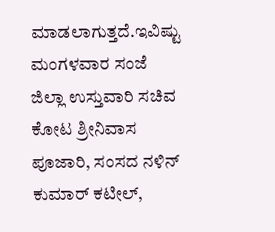ಮಾಡಲಾಗುತ್ತದೆ.ಇವಿಷ್ಟು ಮಂಗಳವಾರ ಸಂಜೆ ಜಿಲ್ಲಾ ಉಸ್ತುವಾರಿ ಸಚಿವ ಕೋಟ ಶ್ರೀನಿವಾಸ ಪೂಜಾರಿ, ಸಂಸದ ನಳಿನ್ ಕುಮಾರ್ ಕಟೀಲ್,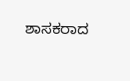ಶಾಸಕರಾದ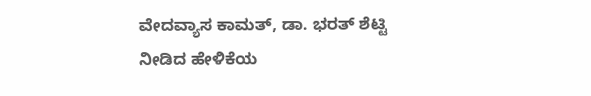ವೇದವ್ಯಾಸ ಕಾಮತ್, ಡಾ. ಭರತ್ ಶೆಟ್ಟಿ ನೀಡಿದ ಹೇಳಿಕೆಯ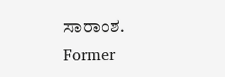ಸಾರಾಂಶ.
Former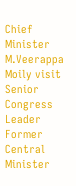Chief Minister M.Veerappa Moily visit Senior Congress Leader Former Central Minister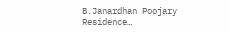B.Janardhan Poojary Residence…